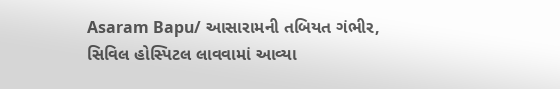Asaram Bapu/ આસારામની તબિયત ગંભીર, સિવિલ હોસ્પિટલ લાવવામાં આવ્યા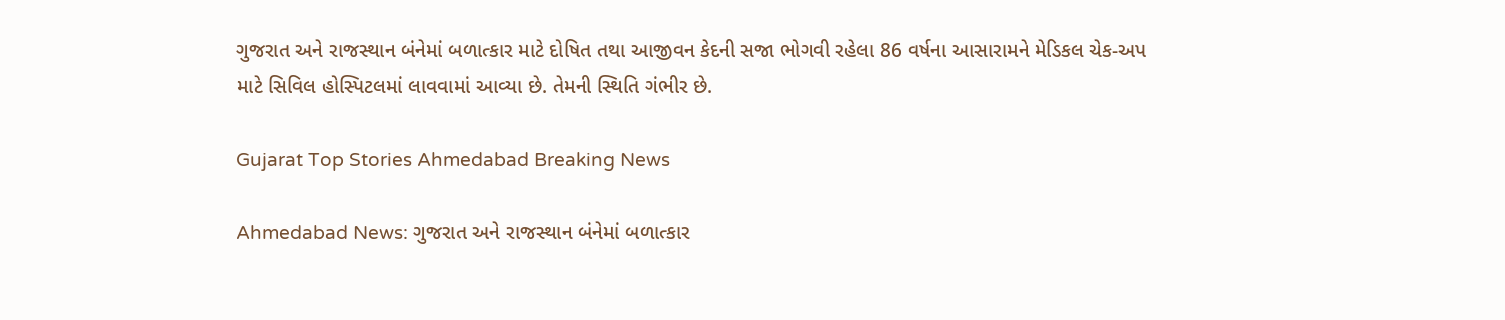ગુજરાત અને રાજસ્થાન બંનેમાં બળાત્કાર માટે દોષિત તથા આજીવન કેદની સજા ભોગવી રહેલા 86 વર્ષના આસારામને મેડિકલ ચેક-અપ માટે સિવિલ હોસ્પિટલમાં લાવવામાં આવ્યા છે. તેમની સ્થિતિ ગંભીર છે.

Gujarat Top Stories Ahmedabad Breaking News

Ahmedabad News: ગુજરાત અને રાજસ્થાન બંનેમાં બળાત્કાર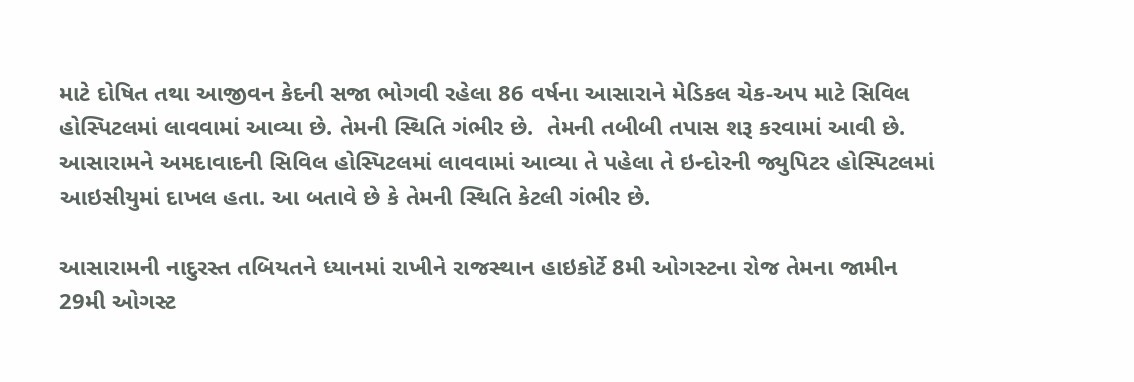માટે દોષિત તથા આજીવન કેદની સજા ભોગવી રહેલા 86 વર્ષના આસારાને મેડિકલ ચેક-અપ માટે સિવિલ હોસ્પિટલમાં લાવવામાં આવ્યા છે. તેમની સ્થિતિ ગંભીર છે.  તેમની તબીબી તપાસ શરૂ કરવામાં આવી છે. આસારામને અમદાવાદની સિવિલ હોસ્પિટલમાં લાવવામાં આવ્યા તે પહેલા તે ઇન્દોરની જ્યુપિટર હોસ્પિટલમાં આઇસીયુમાં દાખલ હતા. આ બતાવે છે કે તેમની સ્થિતિ કેટલી ગંભીર છે.

આસારામની નાદુરસ્ત તબિયતને ધ્યાનમાં રાખીને રાજસ્થાન હાઇકોર્ટે 8મી ઓગસ્ટના રોજ તેમના જામીન 29મી ઓગસ્ટ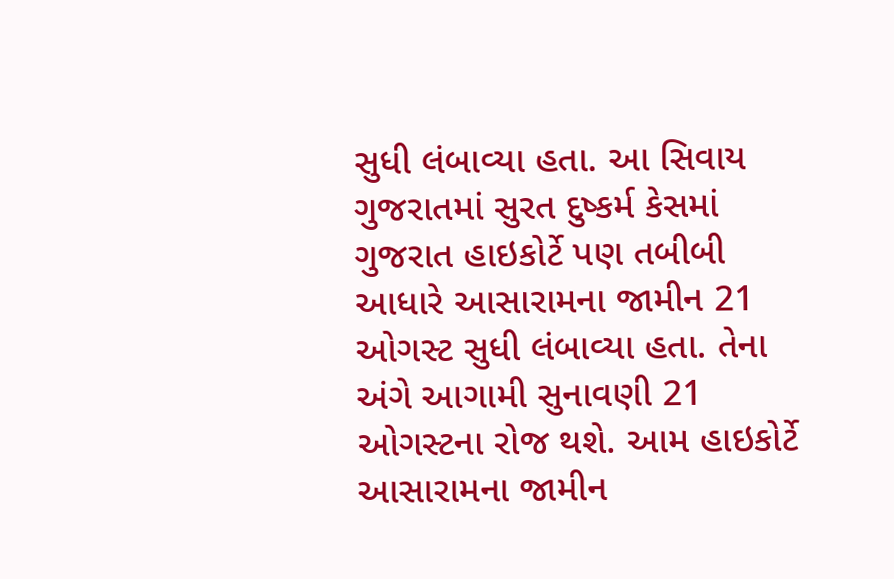સુધી લંબાવ્યા હતા. આ સિવાય ગુજરાતમાં સુરત દુષ્કર્મ કેસમાં ગુજરાત હાઇકોર્ટે પણ તબીબી આધારે આસારામના જામીન 21 ઓગસ્ટ સુધી લંબાવ્યા હતા. તેના અંગે આગામી સુનાવણી 21 ઓગસ્ટના રોજ થશે. આમ હાઇકોર્ટે આસારામના જામીન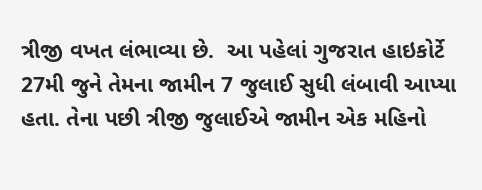ત્રીજી વખત લંભાવ્યા છે.  આ પહેલાં ગુજરાત હાઇકોર્ટે 27મી જુને તેમના જામીન 7 જુલાઈ સુધી લંબાવી આપ્યા હતા. તેના પછી ત્રીજી જુલાઈએ જામીન એક મહિનો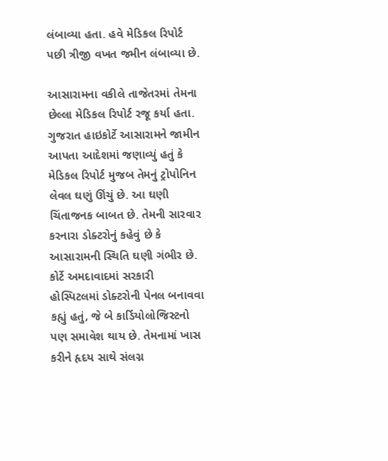લંબાવ્યા હતા. હવે મેડિકલ રિપોર્ટ પછી ત્રીજી વખત જમીન લંબાવ્યા છે.

આસારામના વકીલે તાજેતરમાં તેમના છેલ્લા મેડિકલ રિપોર્ટ રજૂ કર્યા હતા. ગુજરાત હાઇકોર્ટે આસારામને જામીન આપતા આદેશમાં જણાવ્યું હતું કે મેડિકલ રિપોર્ટ મુજબ તેમનું ટ્રોપોનિન લેવલ ઘણું ઊંચું છે. આ ઘણી ચિંતાજનક બાબત છે. તેમની સારવાર કરનારા ડોક્ટરોનું કહેવું છે કે આસારામની સ્થિતિ ઘણી ગંભીર છે. કોર્ટે અમદાવાદમાં સરકારી હોસ્પિટલમાં ડોક્ટરોની પેનલ બનાવવા કહ્યું હતું, જે બે કાર્ડિયોલોજિસ્ટનો પણ સમાવેશ થાય છે. તેમનામાં ખાસ કરીને હૃદય સાથે સંલગ્ન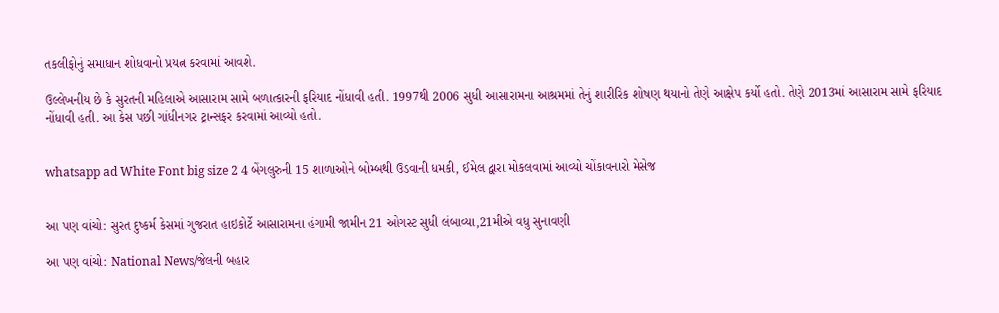તકલીફોનું સમાધાન શોધવાનો પ્રયત્ન કરવામાં આવશે.

ઉલ્લેખનીય છે કે સુરતની મહિલાએ આસારામ સામે બળાત્કારની ફરિયાદ નોંધાવી હતી. 1997થી 2006 સુધી આસારામના આશ્રમમાં તેનું શારીરિક શોષણ થયાનો તેણે આક્ષેપ કર્યો હતો. તેણે 2013માં આસારામ સામે ફરિયાદ નોંધાવી હતી. આ કેસ પછી ગાંધીનગર ટ્રાન્સફર કરવામાં આવ્યો હતો.


whatsapp ad White Font big size 2 4 બેંગલુરુની 15 શાળાઓને બોમ્બથી ઉડવાની ધમકી, ઈમેલ દ્વારા મોકલવામાં આવ્યો ચોંકાવનારો મેસેજ


આ પણ વાંચો: સુરત દુષ્કર્મ કેસમાં ગુજરાત હાઇકોર્ટે આસારામના હંગામી જામીન 21 ઓગસ્ટ સુધી લંબાવ્યા,21મીએ વધુ સુનાવણી

આ પણ વાંચો: National News/જેલની બહાર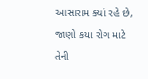આસારામ ક્યાં રહે છે, જાણો કયા રોગ માટે તેની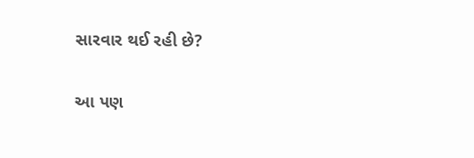સારવાર થઈ રહી છે?

આ પણ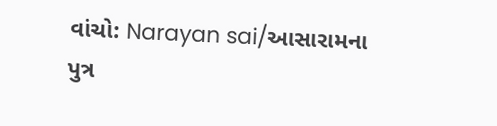વાંચો: Narayan sai/આસારામના પુત્ર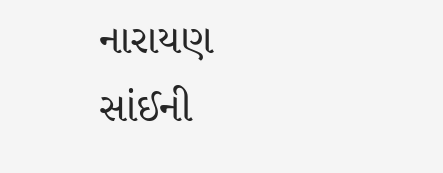નારાયણ સાંઈની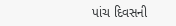પાંચ દિવસની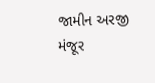જામીન અરજી મંજૂર